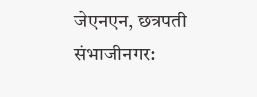जेएनएन, छत्रपती संभाजीनगर: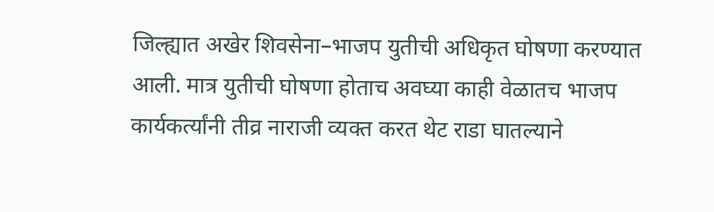जिल्ह्यात अखेर शिवसेना–भाजप युतीची अधिकृत घोषणा करण्यात आली. मात्र युतीची घोषणा होताच अवघ्या काही वेळातच भाजप कार्यकर्त्यांनी तीव्र नाराजी व्यक्त करत थेट राडा घातल्याने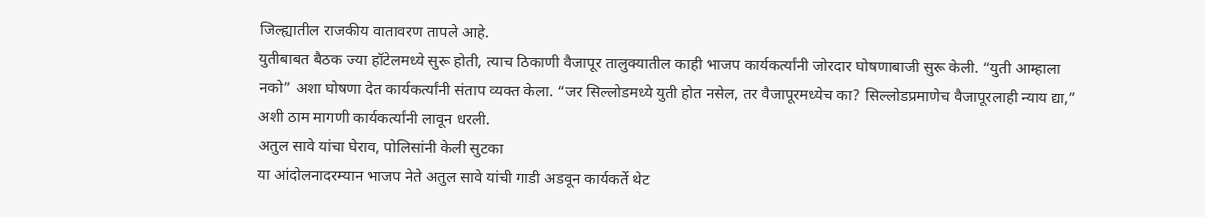जिल्ह्यातील राजकीय वातावरण तापले आहे.
युतीबाबत बैठक ज्या हॉटेलमध्ये सुरू होती, त्याच ठिकाणी वैजापूर तालुक्यातील काही भाजप कार्यकर्त्यांनी जोरदार घोषणाबाजी सुरू केली. “युती आम्हाला नको” अशा घोषणा देत कार्यकर्त्यांनी संताप व्यक्त केला. “जर सिल्लोडमध्ये युती होत नसेल, तर वैजापूरमध्येच का? सिल्लोडप्रमाणेच वैजापूरलाही न्याय द्या,” अशी ठाम मागणी कार्यकर्त्यांनी लावून धरली.
अतुल सावे यांचा घेराव, पोलिसांनी केली सुटका
या आंदोलनादरम्यान भाजप नेते अतुल सावे यांची गाडी अडवून कार्यकर्ते थेट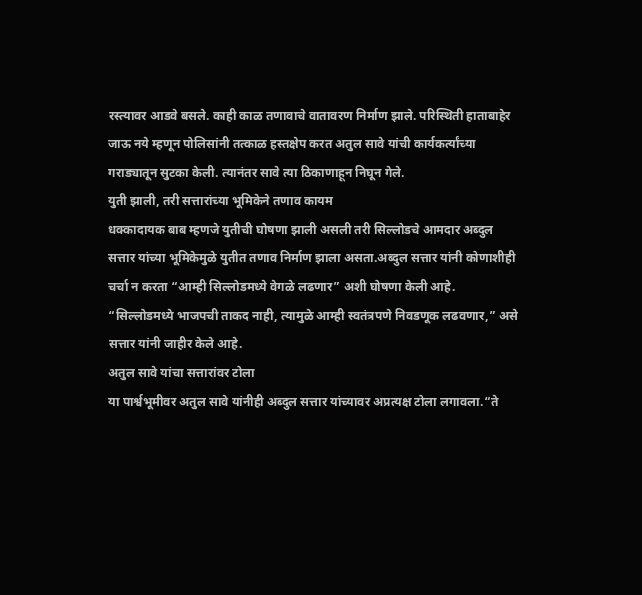रस्त्यावर आडवे बसले. काही काळ तणावाचे वातावरण निर्माण झाले. परिस्थिती हाताबाहेर जाऊ नये म्हणून पोलिसांनी तत्काळ हस्तक्षेप करत अतुल सावे यांची कार्यकर्त्यांच्या गराड्यातून सुटका केली. त्यानंतर सावे त्या ठिकाणाहून निघून गेले.
युती झाली, तरी सत्तारांच्या भूमिकेने तणाव कायम
धक्कादायक बाब म्हणजे युतीची घोषणा झाली असली तरी सिल्लोडचे आमदार अब्दुल सत्तार यांच्या भूमिकेमुळे युतीत तणाव निर्माण झाला असता.अब्दुल सत्तार यांनी कोणाशीही चर्चा न करता “आम्ही सिल्लोडमध्ये वेगळे लढणार” अशी घोषणा केली आहे. “सिल्लोडमध्ये भाजपची ताकद नाही, त्यामुळे आम्ही स्वतंत्रपणे निवडणूक लढवणार,” असे सत्तार यांनी जाहीर केले आहे.
अतुल सावे यांचा सत्तारांवर टोला
या पार्श्वभूमीवर अतुल सावे यांनीही अब्दुल सत्तार यांच्यावर अप्रत्यक्ष टोला लगावला.“ते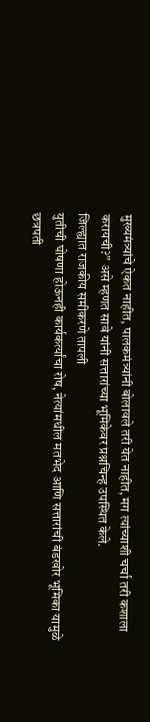मुख्यमंत्र्यांचे ऐकत नाहीत, पालकमंत्र्यांनी बोलावले तरी येत नाहीत, मग त्यांच्याशी चर्चा तरी कशाला करायची?” असे म्हणत सावे यांनी सत्तारांच्या भूमिकेवर प्रश्नचिन्ह उपस्थित केले.
जिल्ह्यात राजकीय समीकरणे तापली
युतीची घोषणा होऊनही कार्यकर्त्यांचा रोष, नेत्यांमधील मतभेद आणि सत्तारांची बंडखोर भूमिका यामुळे छत्रपती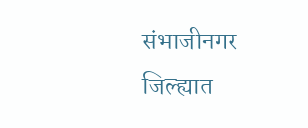संभाजीनगर जिल्ह्यात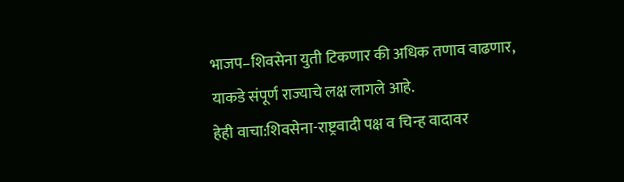भाजप–शिवसेना युती टिकणार की अधिक तणाव वाढणार,
याकडे संपूर्ण राज्याचे लक्ष लागले आहे.
हेही वाचा:शिवसेना-राष्ट्रवादी पक्ष व चिन्ह वादावर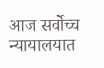आज सर्वोच्च न्यायालयात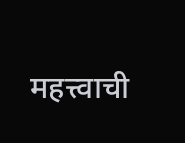महत्त्वाची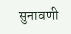सुनावणी